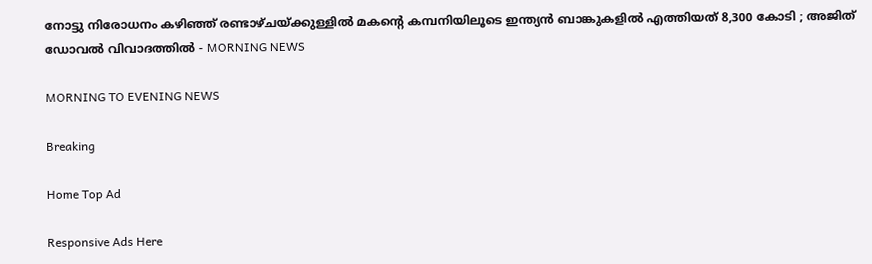നോട്ടു നിരോധനം കഴിഞ്ഞ് രണ്ടാഴ്ചയ്ക്കുള്ളില്‍ മകന്റെ കമ്പനിയിലൂടെ ഇന്ത്യന്‍ ബാങ്കുകളില്‍ എത്തിയത് 8,300 കോടി ; അജിത് ഡോവല്‍ വിവാദത്തില്‍ - MORNING NEWS

MORNING TO EVENING NEWS

Breaking

Home Top Ad

Responsive Ads Here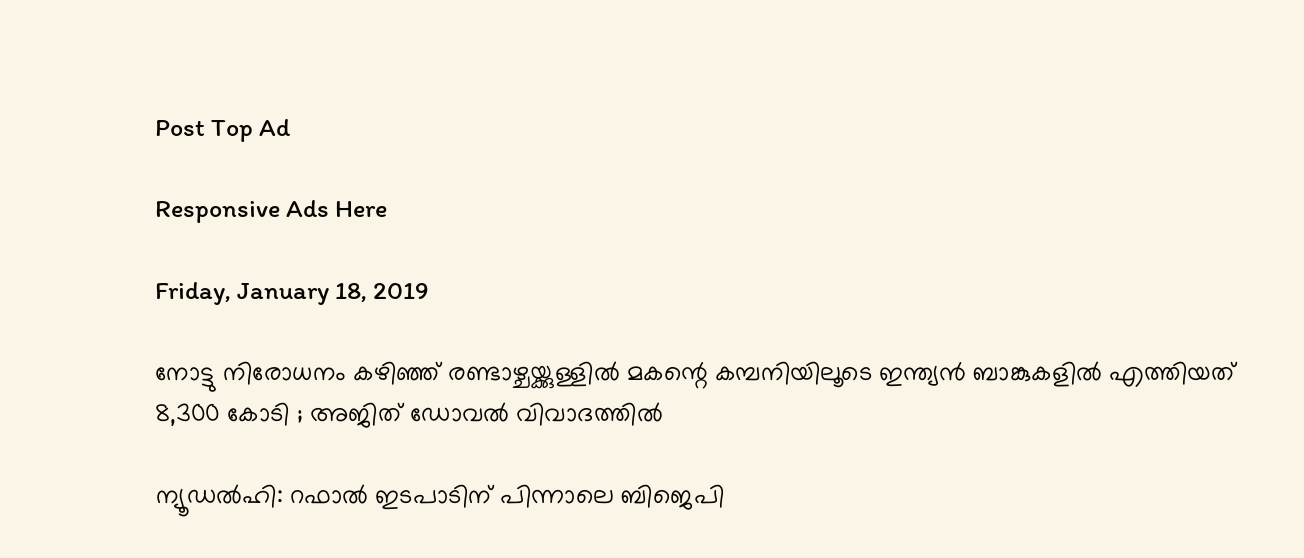Post Top Ad

Responsive Ads Here

Friday, January 18, 2019

നോട്ടു നിരോധനം കഴിഞ്ഞ് രണ്ടാഴ്ചയ്ക്കുള്ളില്‍ മകന്റെ കമ്പനിയിലൂടെ ഇന്ത്യന്‍ ബാങ്കുകളില്‍ എത്തിയത് 8,300 കോടി ; അജിത് ഡോവല്‍ വിവാദത്തില്‍

ന്യൂഡല്‍ഹി: റഫാല്‍ ഇടപാടിന് പിന്നാലെ ബിജെപി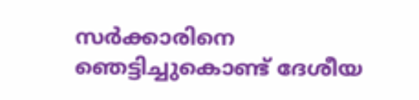സര്‍ക്കാരിനെ ഞെട്ടിച്ചുകൊണ്ട് ദേശീയ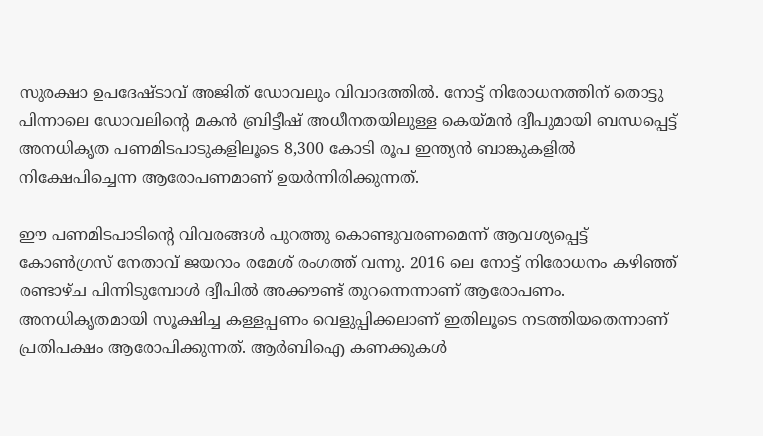സുരക്ഷാ ഉപദേഷ്ടാവ് അജിത് ഡോവലും വിവാദത്തില്‍. നോട്ട് നിരോധനത്തിന് തൊട്ടു പിന്നാലെ ഡോവലിന്റെ മകന്‍ ബ്രിട്ടീഷ് അധീനതയിലുള്ള കെയ്മന്‍ ദ്വീപുമായി ബന്ധപ്പെട്ട് അനധികൃത പണമിടപാടുകളിലൂടെ 8,300 കോടി രൂപ ഇന്ത്യന്‍ ബാങ്കുകളില്‍ നിക്ഷേപിച്ചെന്ന ആരോപണമാണ് ഉയര്‍ന്നിരിക്കുന്നത്.

ഈ പണമിടപാടിന്റെ വിവരങ്ങള്‍ പുറത്തു കൊണ്ടുവരണമെന്ന് ആവശ്യപ്പെട്ട് കോണ്‍ഗ്രസ് നേതാവ് ജയറാം രമേശ് രംഗത്ത് വന്നു. 2016 ലെ നോട്ട് നിരോധനം കഴിഞ്ഞ് രണ്ടാഴ്ച പിന്നിടുമ്പോള്‍ ദ്വീപില്‍ അക്കൗണ്ട് തുറന്നെന്നാണ് ആരോപണം. അനധികൃതമായി സൂക്ഷിച്ച കള്ളപ്പണം വെളുപ്പിക്കലാണ് ഇതിലൂടെ നടത്തിയതെന്നാണ് പ്രതിപക്ഷം ആരോപിക്കുന്നത്. ആര്‍ബിഐ കണക്കുകള്‍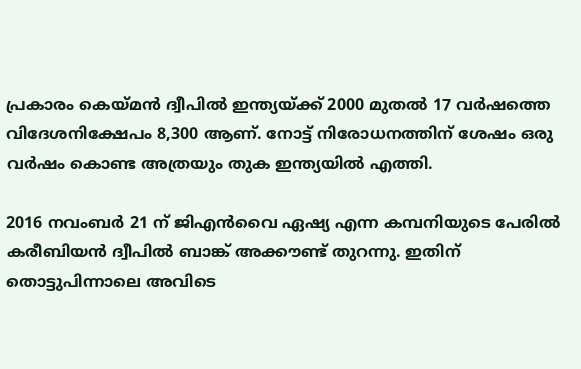പ്രകാരം കെയ്മന്‍ ദ്വീപില്‍ ഇന്ത്യയ്ക്ക് 2000 മുതല്‍ 17 വര്‍ഷത്തെ വിദേശനിക്ഷേപം 8,300 ആണ്. നോട്ട് നിരോധനത്തിന് ശേഷം ഒരു വര്‍ഷം കൊണ്ട അത്രയും തുക ഇന്ത്യയില്‍ എത്തി.

2016 നവംബര്‍ 21 ന് ജിഎന്‍വൈ ഏഷ്യ എന്ന കമ്പനിയുടെ പേരില്‍ കരീബിയന്‍ ദ്വീപില്‍ ബാങ്ക് അക്കൗണ്ട് തുറന്നു. ഇതിന് തൊട്ടുപിന്നാലെ അവിടെ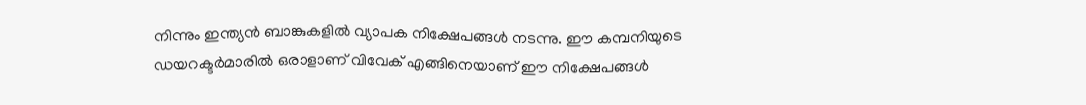നിന്നും ഇന്ത്യന്‍ ബാങ്കുകളില്‍ വ്യാപക നിക്ഷേപങ്ങള്‍ നടന്നു. ഈ കമ്പനിയുടെ ഡയറക്ടര്‍മാരില്‍ ഒരാളാണ് വിവേക് എങ്ങിനെയാണ് ഈ നിക്ഷേപങ്ങള്‍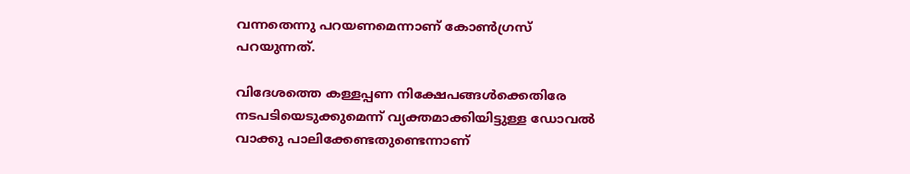വന്നതെന്നു പറയണമെന്നാണ് കോണ്‍ഗ്രസ് പറയുന്നത്.

വിദേശത്തെ കള്ളപ്പണ നിക്ഷേപങ്ങള്‍ക്കെതിരേ നടപടിയെടുക്കുമെന്ന് വ്യക്തമാക്കിയിട്ടുള്ള ഡോവല്‍ വാക്കു പാലിക്കേണ്ടതുണ്ടെന്നാണ്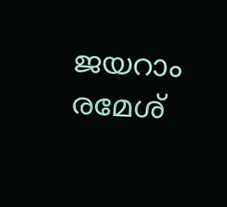ജയറാം രമേശ്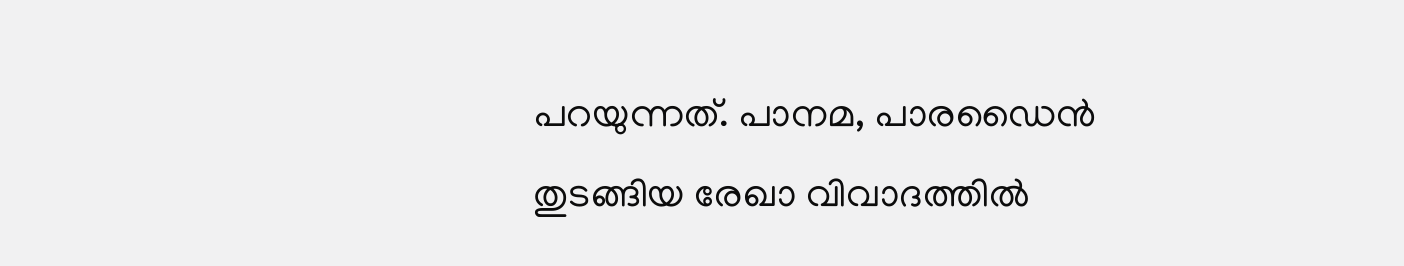പറയുന്നത്. പാനമ, പാരഡൈന്‍ തുടങ്ങിയ രേഖാ വിവാദത്തില്‍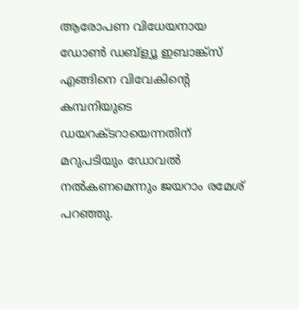ആരോപണ വിധേയനായ ഡോണ്‍ ഡബ്‌ള്യൂ ഇബാങ്ക്‌സ് എങ്ങിനെ വിവേകിന്റെ കമ്പനിയുടെ ഡയറക്ടറായെന്നതിന് മറുപടിയും ഡോവല്‍ നല്‍കണമെന്നും ജയറാം രമേശ് പറഞ്ഞു.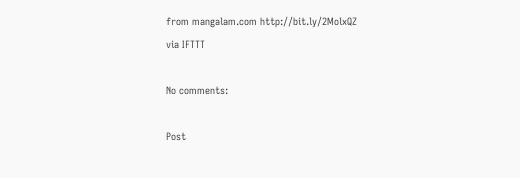from mangalam.com http://bit.ly/2MolxQZ
via IFTTT

No comments:

Post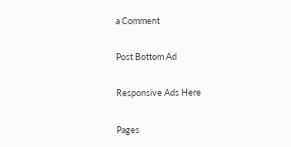a Comment

Post Bottom Ad

Responsive Ads Here

Pages